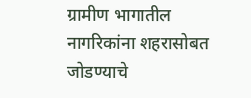ग्रामीण भागातील नागरिकांना शहरासोबत जोडण्याचे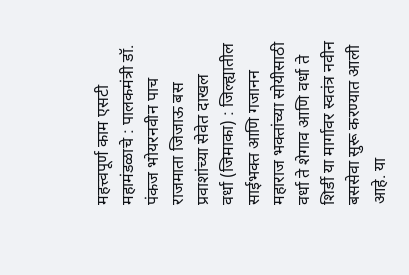महत्त्वपूर्ण काम एसटी महामंडळाचे : पालकमंत्री डॉ. पंकज भोयरनवीन पाच राजमाता जिजाऊ बस प्रवाशांच्या सेवेत दाखल
वर्धा (जिमाका) : जिल्ह्यातील साईभक्त आणि गजानन महाराज भक्तांच्या सोयीसाठी वर्धा ते शेगाव आणि वर्धा ते शिर्डी या मार्गावर स्वतंत्र नवीन बससेवा सुरू करण्यात आली आहे. या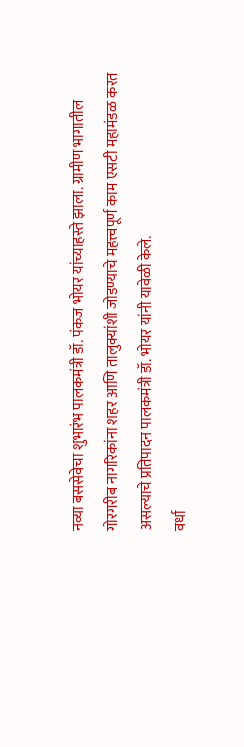नव्या बससेवेचा शुभारंभ पालकमंत्री डॉ. पंकज भोयर यांच्याहस्ते झाला. ग्रामीण भागातील गोरगरीब नागरिकांना शहर आणि तालुक्यांशी जोडण्याचे महत्त्वपूर्ण काम एसटी महामंडळ करत असल्याचे प्रतिपादन पालकमंत्री डॉ. भोयर यांनी यावेळी केले.
वर्धा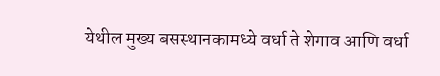येथील मुख्य बसस्थानकामध्ये वर्धा ते शेगाव आणि वर्धा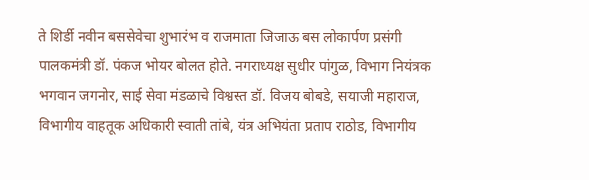ते शिर्डी नवीन बससेवेचा शुभारंभ व राजमाता जिजाऊ बस लोकार्पण प्रसंगी पालकमंत्री डॉ. पंकज भोयर बोलत होते. नगराध्यक्ष सुधीर पांगुळ, विभाग नियंत्रक भगवान जगनोर, साई सेवा मंडळाचे विश्वस्त डॉ. विजय बोबडे, सयाजी महाराज, विभागीय वाहतूक अधिकारी स्वाती तांबे, यंत्र अभियंता प्रताप राठोड, विभागीय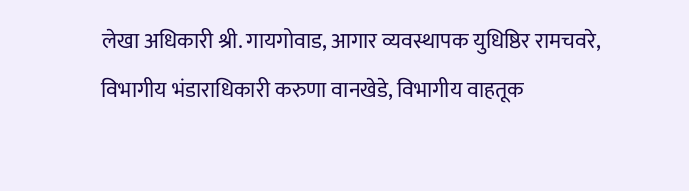लेखा अधिकारी श्री. गायगोवाड, आगार व्यवस्थापक युधिष्ठिर रामचवरे, विभागीय भंडाराधिकारी करुणा वानखेडे, विभागीय वाहतूक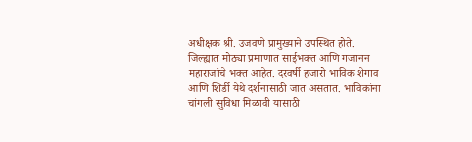अधीक्षक श्री. उजवणे प्रामुख्याने उपस्थित होते.
जिल्ह्यात मोठ्या प्रमाणात साईभक्त आणि गजानन महाराजांचे भक्त आहेत. दरवर्षी हजारो भाविक शेगाव आणि शिर्डी येथे दर्शनासाठी जात असतात. भाविकांना चांगली सुविधा मिळावी यासाठी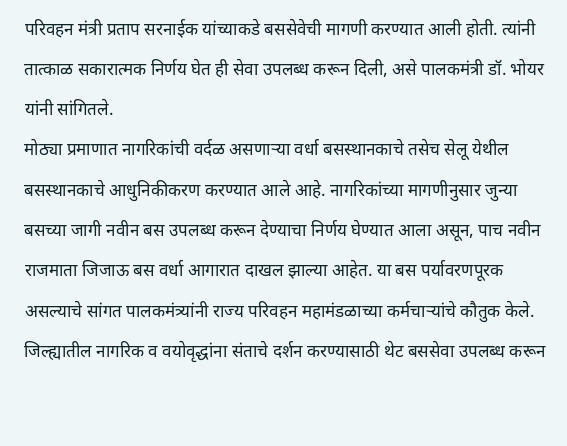परिवहन मंत्री प्रताप सरनाईक यांच्याकडे बससेवेची मागणी करण्यात आली होती. त्यांनी तात्काळ सकारात्मक निर्णय घेत ही सेवा उपलब्ध करून दिली, असे पालकमंत्री डॉ. भोयर यांनी सांगितले.
मोठ्या प्रमाणात नागरिकांची वर्दळ असणाऱ्या वर्धा बसस्थानकाचे तसेच सेलू येथील बसस्थानकाचे आधुनिकीकरण करण्यात आले आहे. नागरिकांच्या मागणीनुसार जुन्या बसच्या जागी नवीन बस उपलब्ध करून देण्याचा निर्णय घेण्यात आला असून, पाच नवीन राजमाता जिजाऊ बस वर्धा आगारात दाखल झाल्या आहेत. या बस पर्यावरणपूरक असल्याचे सांगत पालकमंत्र्यांनी राज्य परिवहन महामंडळाच्या कर्मचाऱ्यांचे कौतुक केले.
जिल्ह्यातील नागरिक व वयोवृद्धांना संताचे दर्शन करण्यासाठी थेट बससेवा उपलब्ध करून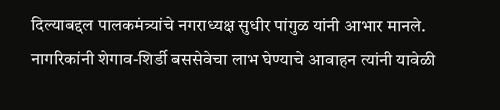दिल्याबद्दल पालकमंत्र्यांचे नगराध्यक्ष सुधीर पांगुळ यांनी आभार मानले. नागरिकांनी शेगाव-शिर्डी बससेवेचा लाभ घेण्याचे आवाहन त्यांनी यावेळी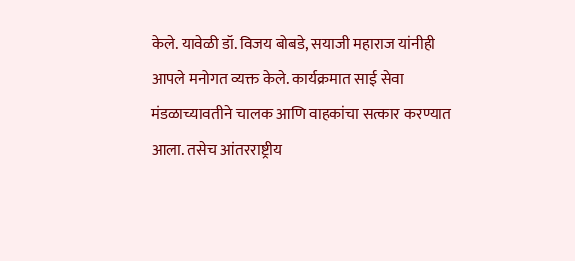केले. यावेळी डॉ. विजय बोबडे, सयाजी महाराज यांनीही आपले मनोगत व्यक्त केले. कार्यक्रमात साई सेवा मंडळाच्यावतीने चालक आणि वाहकांचा सत्कार करण्यात आला. तसेच आंतरराष्ट्रीय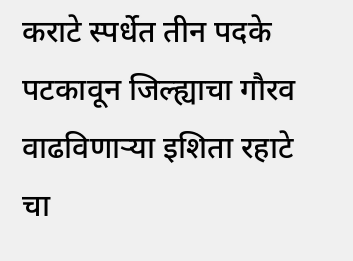कराटे स्पर्धेत तीन पदके पटकावून जिल्ह्याचा गौरव वाढविणाऱ्या इशिता रहाटे चा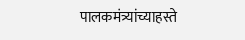पालकमंत्र्यांच्याहस्ते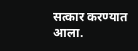सत्कार करण्यात आला.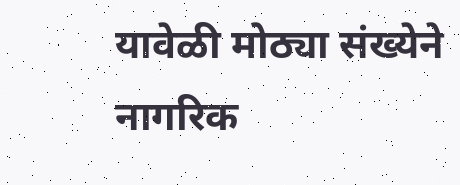यावेळी मोठ्या संख्येने नागरिक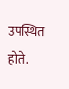उपस्थित होते.